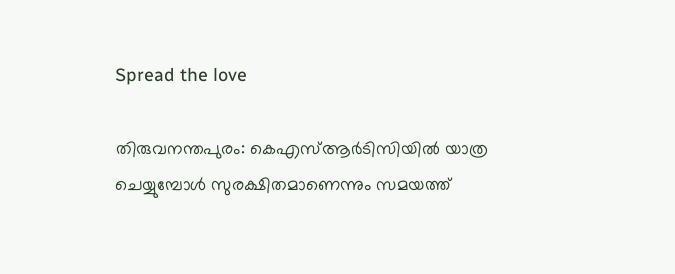Spread the love

തിരുവനന്തപുരം: കെഎസ്‌ആർടിസിയില്‍ യാത്ര ചെയ്യുമ്പോള്‍ സുരക്ഷിതമാണെന്നും സമയത്ത്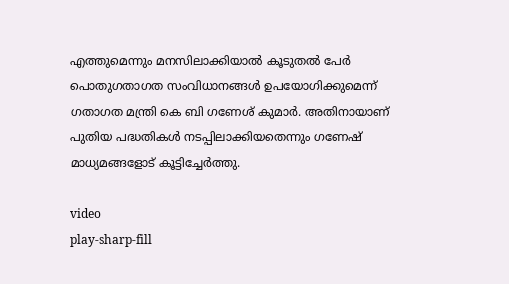എത്തുമെന്നും മനസിലാക്കിയാല്‍ കൂടുതല്‍ പേർ പൊതുഗതാഗത സംവിധാനങ്ങള്‍ ഉപയോഗിക്കുമെന്ന് ഗതാഗത മന്ത്രി കെ ബി ഗണേശ് കുമാർ. അതിനായാണ് പുതിയ പദ്ധതികള്‍ നടപ്പിലാക്കിയതെന്നും ഗണേഷ് മാധ്യമങ്ങളോട് കൂട്ടിച്ചേർത്തു.

video
play-sharp-fill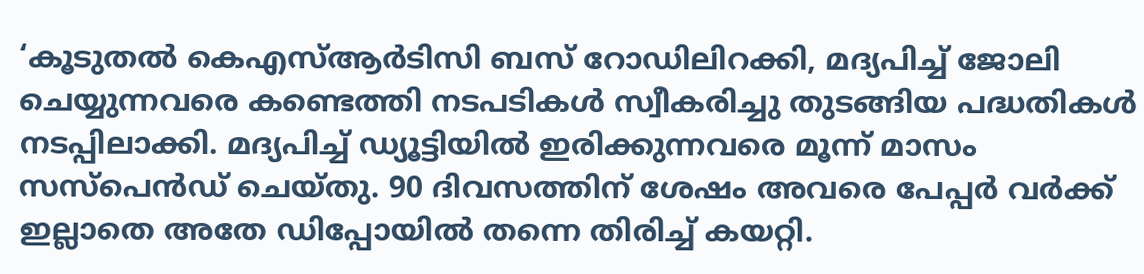‘കൂടുതല്‍ കെഎസ്‌ആർടിസി ബസ് റോഡിലിറക്കി, മദ്യപിച്ച്‌ ജോലി ചെയ്യുന്നവരെ കണ്ടെത്തി നടപടികള്‍ സ്വീകരിച്ചു തുടങ്ങിയ പദ്ധതികള്‍ നടപ്പിലാക്കി. മദ്യപിച്ച്‌ ഡ്യൂട്ടിയില്‍ ഇരിക്കുന്നവരെ മൂന്ന് മാസം സസ്പെൻഡ് ചെയ്തു. 90 ദിവസത്തിന് ശേഷം അവരെ പേപ്പർ വർക്ക് ഇല്ലാതെ അതേ ഡിപ്പോയില്‍ തന്നെ തിരിച്ച്‌ കയറ്റി.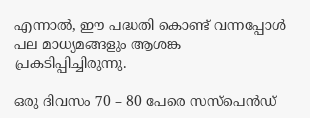എന്നാല്‍, ഈ പദ്ധതി കൊണ്ട് വന്നപ്പോള്‍ പല മാധ്യമങ്ങളും ആശങ്ക പ്രകടിപ്പിച്ചിരുന്നു.

ഒരു ദിവസം 70 – 80 പേരെ സസ്പെൻഡ്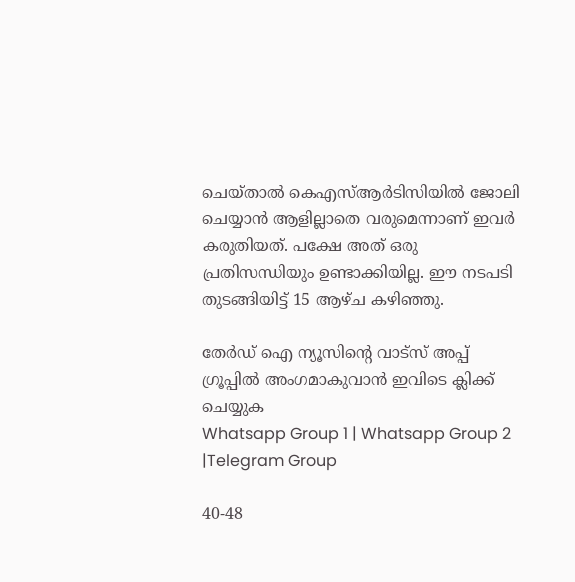ചെയ്താല്‍ കെഎസ്‌ആർടിസിയില്‍ ജോലി ചെയ്യാൻ ആളില്ലാതെ വരുമെന്നാണ് ഇവർ കരുതിയത്. പക്ഷേ അത് ഒരു പ്രതിസന്ധിയും ഉണ്ടാക്കിയില്ല. ഈ നടപടി തുടങ്ങിയിട്ട് 15 ആഴ്ച കഴിഞ്ഞു.

തേർഡ് ഐ ന്യൂസിന്റെ വാട്സ് അപ്പ് ഗ്രൂപ്പിൽ അംഗമാകുവാൻ ഇവിടെ ക്ലിക്ക് ചെയ്യുക
Whatsapp Group 1 | Whatsapp Group 2 |Telegram Group

40-48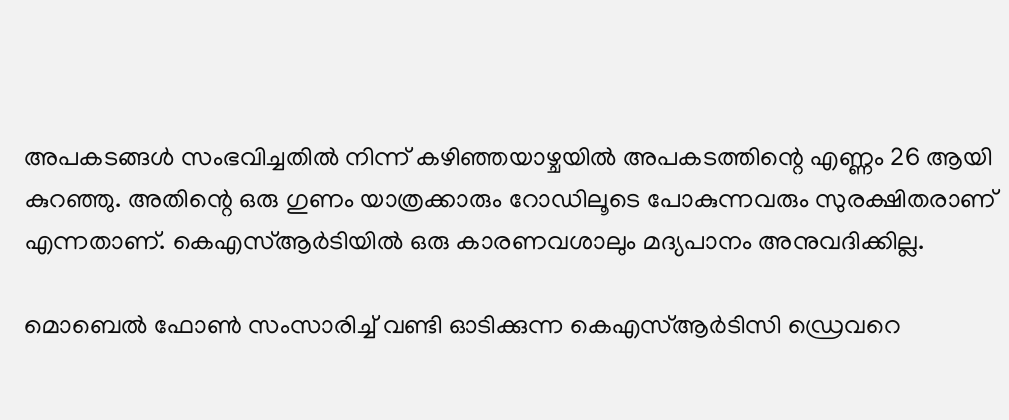അപകടങ്ങള്‍ സംഭവിച്ചതില്‍ നിന്ന് കഴിഞ്ഞയാഴ്ചയില്‍ അപകടത്തിന്റെ എണ്ണം 26 ആയി കുറഞ്ഞു. അതിന്റെ ഒരു ഗുണം യാത്രക്കാരും റോഡിലൂടെ പോകുന്നവരും സുരക്ഷിതരാണ് എന്നതാണ്. കെഎസ്‌ആർടിയില്‍ ഒരു കാരണവശാലും മദ്യപാനം അനുവദിക്കില്ല.

മൊബെല്‍ ഫോണ്‍ സംസാരിച്ച്‌ വണ്ടി ഓടിക്കുന്ന കെഎസ്‌ആ‌ർടിസി ഡ്രെവറെ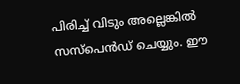പിരിച്ച്‌ വിടും അല്ലെങ്കില്‍ സസ്പെൻഡ് ചെയ്യും. ഈ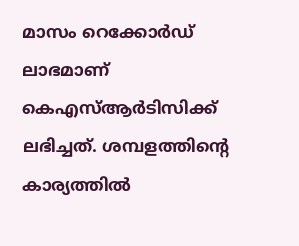മാസം റെക്കോർഡ് ലാഭമാണ് കെഎസ്‌ആർടിസിക്ക് ലഭിച്ചത്. ശമ്പളത്തിന്റെ കാര്യത്തില്‍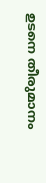ഉടനെ തീരുമാനം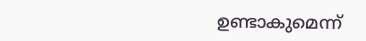ഉണ്ടാകുമെന്ന്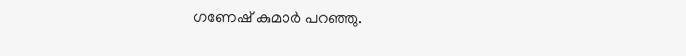ഗണേഷ് കുമാർ പറഞ്ഞു.